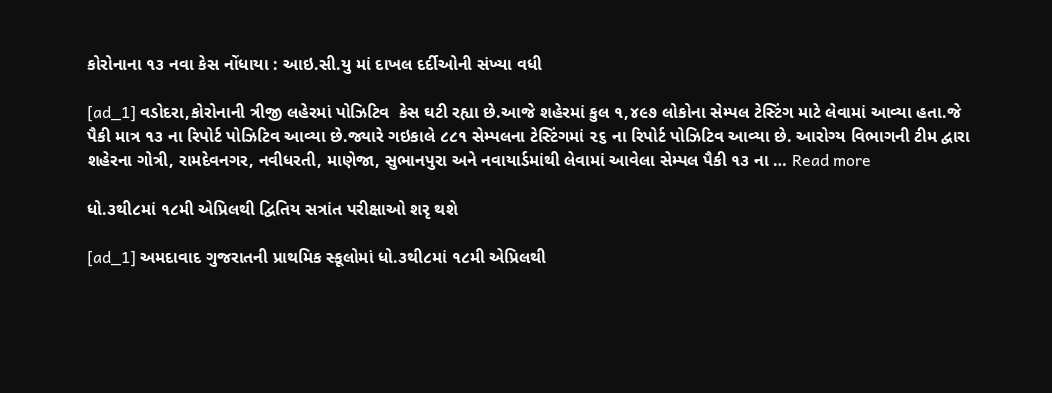કોરોનાના ૧૩ નવા કેસ નોંધાયા : આઇ.સી.યુ માં દાખલ દર્દીઓની સંખ્યા વધી

[ad_1] વડોદરા,કોરોનાની ત્રીજી લહેરમાં પોઝિટિવ  કેસ ઘટી રહ્યા છે.આજે શહેરમાં કુલ ૧,૪૯૭ લોકોના સેમ્પલ ટેસ્ટિંગ માટે લેવામાં આવ્યા હતા.જે પૈકી માત્ર ૧૩ ના રિપોર્ટ પોઝિટિવ આવ્યા છે.જ્યારે ગઇકાલે ૮૮૧ સેમ્પલના ટેસ્ટિંગમાં ૨૬ ના રિપોર્ટ પોઝિટિવ આવ્યા છે. આરોગ્ય વિભાગની ટીમ દ્વારા શહેરના ગોત્રી, રામદેવનગર, નવીધરતી, માણેજા, સુભાનપુરા અને નવાયાર્ડમાંથી લેવામાં આવેલા સેમ્પલ પૈકી ૧૩ ના … Read more

ધો.૩થી૮માં ૧૮મી એપ્રિલથી દ્વિતિય સત્રાંત પરીક્ષાઓ શરૃ થશે

[ad_1] અમદાવાદ ગુજરાતની પ્રાથમિક સ્કૂલોમાં ધો.૩થી૮માં ૧૮મી એપ્રિલથી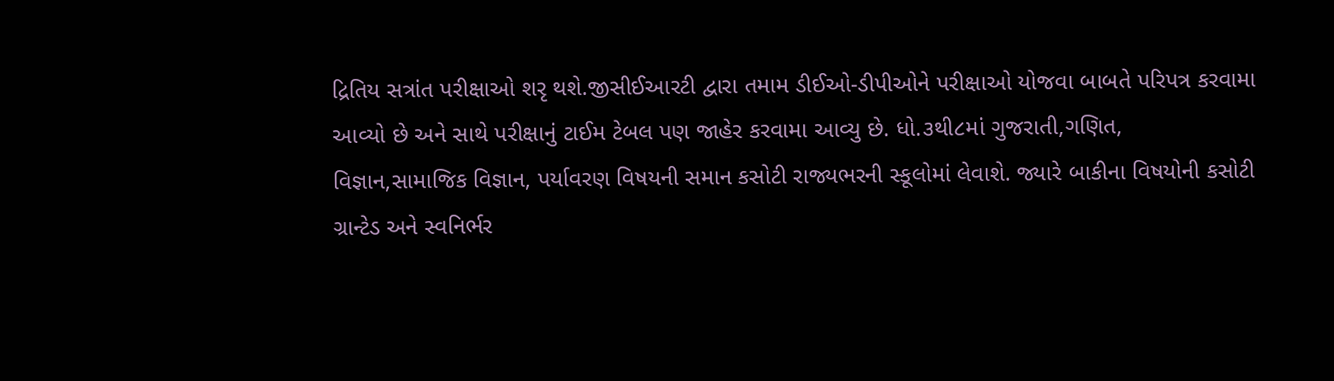દ્રિતિય સત્રાંત પરીક્ષાઓ શરૃ થશે.જીસીઈઆરટી દ્વારા તમામ ડીઈઓ-ડીપીઓને પરીક્ષાઓ યોજવા બાબતે પરિપત્ર કરવામા આવ્યો છે અને સાથે પરીક્ષાનું ટાઈમ ટેબલ પણ જાહેર કરવામા આવ્યુ છે. ધો.૩થી૮માં ગુજરાતી,ગણિત, વિજ્ઞાન,સામાજિક વિજ્ઞાન, પર્યાવરણ વિષયની સમાન કસોટી રાજ્યભરની સ્કૂલોમાં લેવાશે. જ્યારે બાકીના વિષયોની કસોટી ગ્રાન્ટેડ અને સ્વનિર્ભર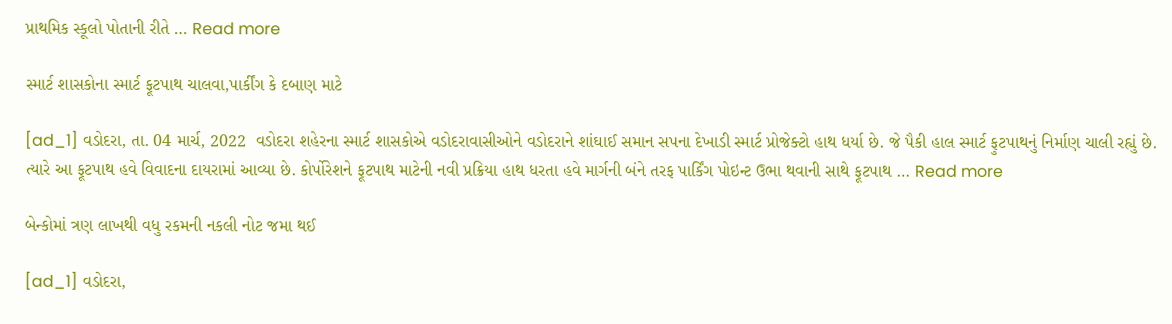પ્રાથમિક સ્કૂલો પોતાની રીતે … Read more

સ્માર્ટ શાસકોના સ્માર્ટ ફૂટપાથ ચાલવા,પાર્કીંગ કે દબાણ માટે

[ad_1] વડોદરા, તા. 04 માર્ચ, 2022  વડોદરા શહેરના સ્માર્ટ શાસકોએ વડોદરાવાસીઓને વડોદરાને શાંઘાઈ સમાન સપના દેખાડી સ્માર્ટ પ્રોજેક્ટો હાથ ધર્યા છે. જે પૈકી હાલ સ્માર્ટ ફુટપાથનું નિર્માણ ચાલી રહ્યું છે. ત્યારે આ ફૂટપાથ હવે વિવાદના દાયરામાં આવ્યા છે. કોર્પોરેશને ફૂટપાથ માટેની નવી પ્રક્રિયા હાથ ધરતા હવે માર્ગની બંને તરફ પાર્કિંગ પોઇન્ટ ઉભા થવાની સાથે ફૂટપાથ … Read more

બેન્કોમાં ત્રણ લાખથી વધુ રકમની નકલી નોટ જમા થઈ

[ad_1] વડોદરા,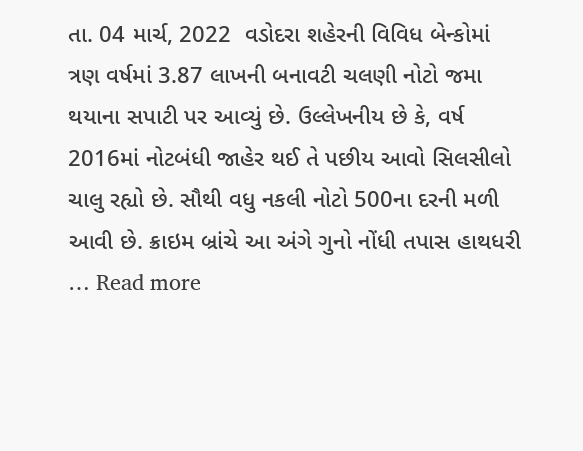તા. 04 માર્ચ, 2022  વડોદરા શહેરની વિવિધ બેન્કોમાં ત્રણ વર્ષમાં 3.87 લાખની બનાવટી ચલણી નોટો જમા થયાના સપાટી પર આવ્યું છે. ઉલ્લેખનીય છે કે, વર્ષ 2016માં નોટબંધી જાહેર થઈ તે પછીય આવો સિલસીલો ચાલુ રહ્યો છે. સૌથી વધુ નકલી નોટો 500ના દરની મળી આવી છે. ક્રાઇમ બ્રાંચે આ અંગે ગુનો નોંધી તપાસ હાથધરી … Read more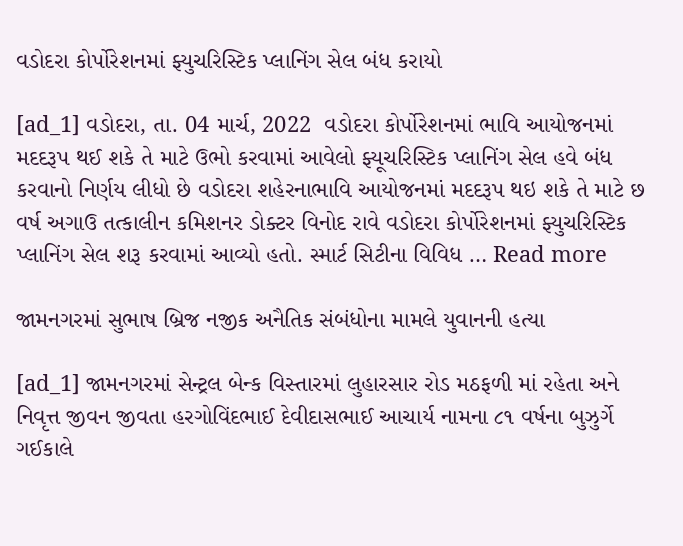વડોદરા કોર્પોરેશનમાં ફ્યુચરિસ્ટિક પ્લાનિંગ સેલ બંધ કરાયો

[ad_1] વડોદરા, તા. 04 માર્ચ, 2022  વડોદરા કોર્પોરેશનમાં ભાવિ આયોજનમાં મદદરૂપ થઈ શકે તે માટે ઉભો કરવામાં આવેલો ફ્યૂચરિસ્ટિક પ્લાનિંગ સેલ હવે બંધ કરવાનો નિર્ણય લીધો છે વડોદરા શહેરનાભાવિ આયોજનમાં મદદરૂપ થઇ શકે તે માટે છ વર્ષ અગાઉ તત્કાલીન કમિશનર ડોક્ટર વિનોદ રાવે વડોદરા કોર્પોરેશનમાં ફ્યુચરિસ્ટિક પ્લાનિંગ સેલ શરૂ કરવામાં આવ્યો હતો. સ્માર્ટ સિટીના વિવિધ … Read more

જામનગરમાં સુભાષ બ્રિજ નજીક અનૈતિક સંબંધોના મામલે યુવાનની હત્યા

[ad_1] જામનગરમાં સેન્ટ્રલ બેન્ક વિસ્તારમાં લુહારસાર રોડ મઠફળી માં રહેતા અને નિવૃત્ત જીવન જીવતા હરગોવિંદભાઈ દેવીદાસભાઈ આચાર્ય નામના ૮૧ વર્ષના બુઝુર્ગે ગઈકાલે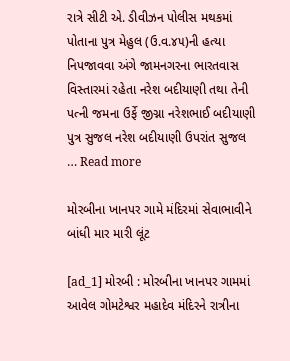રાત્રે સીટી એ. ડીવીઝન પોલીસ મથકમાં પોતાના પુત્ર મેહુલ (ઉ.વ.૪૫)ની હત્યા નિપજાવવા અંગે જામનગરના ભારતવાસ વિસ્તારમાં રહેતા નરેશ બદીયાણી તથા તેની પત્ની જમના ઉર્ફે જીગ્ના નરેશભાઈ બદીયાણી પુત્ર સુજલ નરેશ બદીયાણી ઉપરાંત સુજલ … Read more

મોરબીના ખાનપર ગામે મંદિરમાં સેવાભાવીને બાંધી માર મારી લૂંટ

[ad_1] મોરબી : મોરબીના ખાનપર ગામમાં આવેલ ગોમટેશ્વર મહાદેવ મંદિરને રાત્રીના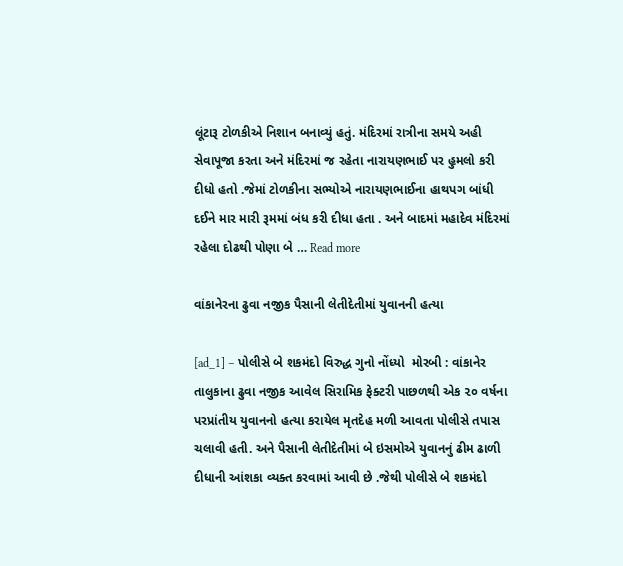લૂંટારૂ ટોળકીએ નિશાન બનાવ્યું હતું. મંદિરમાં રાત્રીના સમયે અહી સેવાપૂજા કરતા અને મંદિરમાં જ રહેતા નારાયણભાઈ પર હુમલો કરી દીધો હતો .જેમાં ટોળકીના સભ્યોએ નારાયણભાઈના હાથપગ બાંધી દઈને માર મારી રૂમમાં બંધ કરી દીધા હતા . અને બાદમાં મહાદેવ મંદિરમાં રહેલા દોઢથી પોણા બે … Read more

વાંકાનેરના ઢુવા નજીક પૈસાની લેતીદેતીમાં યુવાનની હત્યા

[ad_1] – પોલીસે બે શકમંદો વિરુદ્ધ ગુનો નોંધ્યો  મોરબી : વાંકાનેર તાલુકાના ઢુવા નજીક આવેલ સિરામિક ફેક્ટરી પાછળથી એક ૨૦ વર્ષના પરપ્રાંતીય યુવાનનો હત્યા કરાયેલ મૃતદેહ મળી આવતા પોલીસે તપાસ ચલાવી હતી. અને પૈસાની લેતીદેતીમાં બે ઇસમોએ યુવાનનું ઢીમ ઢાળી દીધાની આંશકા વ્યક્ત કરવામાં આવી છે .જેથી પોલીસે બે શકમંદો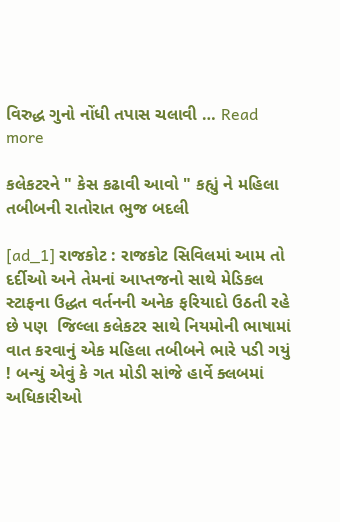વિરુદ્ધ ગુનો નોંધી તપાસ ચલાવી … Read more

કલેકટરને " કેસ કઢાવી આવો " કહ્યું ને મહિલા તબીબની રાતોરાત ભુજ બદલી

[ad_1] રાજકોટ : રાજકોટ સિવિલમાં આમ તો દર્દીઓ અને તેમનાં આપ્તજનો સાથે મેડિકલ સ્ટાફના ઉદ્ધત વર્તનની અનેક ફરિયાદો ઉઠતી રહે છે પણ  જિલ્લા કલેકટર સાથે નિયમોની ભાષામાં વાત કરવાનું એક મહિલા તબીબને ભારે પડી ગયું ! બન્યું એવું કે ગત મોડી સાંજે હાર્વે ક્લબમાં અધિકારીઓ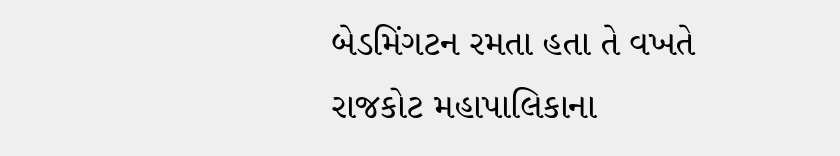બેડમિંગટન રમતા હતા તે વખતે રાજકોટ મહાપાલિકાના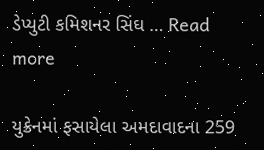ડેપ્યુટી કમિશનર સિંઘ … Read more

યુક્રેનમાં ફસાયેલા અમદાવાદના 259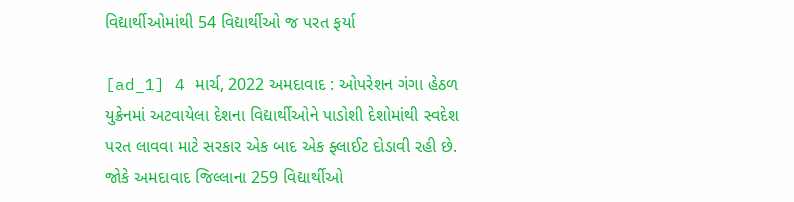વિદ્યાર્થીઓમાંથી 54 વિદ્યાર્થીઓ જ પરત ફર્યા

[ad_1] 4 માર્ચ, 2022 અમદાવાદ : ઓપરેશન ગંગા હેઠળ યુક્રેનમાં અટવાયેલા દેશના વિદ્યાર્થીઓને પાડોશી દેશોમાંથી સ્વદેશ પરત લાવવા માટે સરકાર એક બાદ એક ફ્લાઈટ દોડાવી રહી છે. જોકે અમદાવાદ જિલ્લાના 259 વિદ્યાર્થીઓ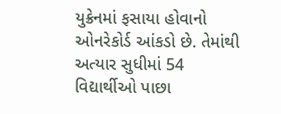યુક્રેનમાં ફસાયા હોવાનો ઓનરેકોર્ડ આંકડો છે. તેમાંથી અત્યાર સુધીમાં 54 વિદ્યાર્થીઓ પાછા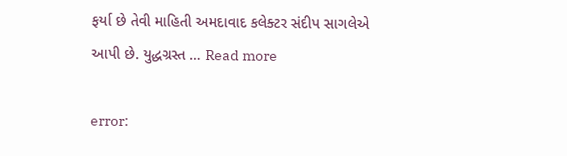ફર્યા છે તેવી માહિતી અમદાવાદ કલેક્ટર સંદીપ સાગલેએ આપી છે. યુદ્ધગ્રસ્ત … Read more

error: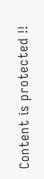Content is protected !!